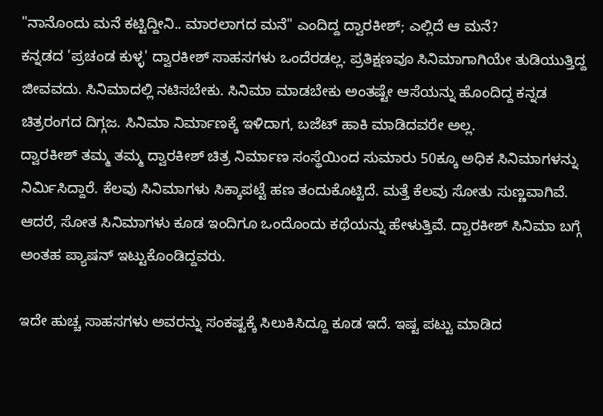"ನಾನೊಂದು ಮನೆ ಕಟ್ಟಿದ್ದೀನಿ.. ಮಾರಲಾಗದ ಮನೆ" ಎಂದಿದ್ದ ದ್ವಾರಕೀಶ್; ಎಲ್ಲಿದೆ ಆ ಮನೆ?
ಕನ್ನಡದ 'ಪ್ರಚಂಡ ಕುಳ್ಳ' ದ್ವಾರಕೀಶ್ ಸಾಹಸಗಳು ಒಂದೆರಡಲ್ಲ. ಪ್ರತಿಕ್ಷಣವೂ ಸಿನಿಮಾಗಾಗಿಯೇ ತುಡಿಯುತ್ತಿದ್ದ ಜೀವವದು. ಸಿನಿಮಾದಲ್ಲಿ ನಟಿಸಬೇಕು. ಸಿನಿಮಾ ಮಾಡಬೇಕು ಅಂತಷ್ಟೇ ಆಸೆಯನ್ನು ಹೊಂದಿದ್ದ ಕನ್ನಡ ಚಿತ್ರರಂಗದ ದಿಗ್ಗಜ. ಸಿನಿಮಾ ನಿರ್ಮಾಣಕ್ಕೆ ಇಳಿದಾಗ, ಬಜೆಟ್ ಹಾಕಿ ಮಾಡಿದವರೇ ಅಲ್ಲ.
ದ್ವಾರಕೀಶ್ ತಮ್ಮ ತಮ್ಮ ದ್ವಾರಕೀಶ್ ಚಿತ್ರ ನಿರ್ಮಾಣ ಸಂಸ್ಥೆಯಿಂದ ಸುಮಾರು 50ಕ್ಕೂ ಅಧಿಕ ಸಿನಿಮಾಗಳನ್ನು ನಿರ್ಮಿಸಿದ್ದಾರೆ. ಕೆಲವು ಸಿನಿಮಾಗಳು ಸಿಕ್ಕಾಪಟ್ಟೆ ಹಣ ತಂದುಕೊಟ್ಟಿದೆ. ಮತ್ತೆ ಕೆಲವು ಸೋತು ಸುಣ್ಣವಾಗಿವೆ. ಆದರೆ, ಸೋತ ಸಿನಿಮಾಗಳು ಕೂಡ ಇಂದಿಗೂ ಒಂದೊಂದು ಕಥೆಯನ್ನು ಹೇಳುತ್ತಿವೆ. ದ್ವಾರಕೀಶ್ ಸಿನಿಮಾ ಬಗ್ಗೆ ಅಂತಹ ಪ್ಯಾಷನ್ ಇಟ್ಟುಕೊಂಡಿದ್ದವರು.

ಇದೇ ಹುಚ್ಚ ಸಾಹಸಗಳು ಅವರನ್ನು ಸಂಕಷ್ಟಕ್ಕೆ ಸಿಲುಕಿಸಿದ್ದೂ ಕೂಡ ಇದೆ. ಇಷ್ಟ ಪಟ್ಟು ಮಾಡಿದ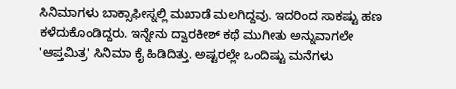ಸಿನಿಮಾಗಳು ಬಾಕ್ಸಾಫೀಸ್ನಲ್ಲಿ ಮಖಾಡೆ ಮಲಗಿದ್ದವು. ಇದರಿಂದ ಸಾಕಷ್ಟು ಹಣ ಕಳೆದುಕೊಂಡಿದ್ದರು. ಇನ್ನೇನು ದ್ವಾರಕೀಶ್ ಕಥೆ ಮುಗೀತು ಅನ್ನುವಾಗಲೇ 'ಆಪ್ತಮಿತ್ರ' ಸಿನಿಮಾ ಕೈ ಹಿಡಿದಿತ್ತು. ಅಷ್ಟರಲ್ಲೇ ಒಂದಿಷ್ಟು ಮನೆಗಳು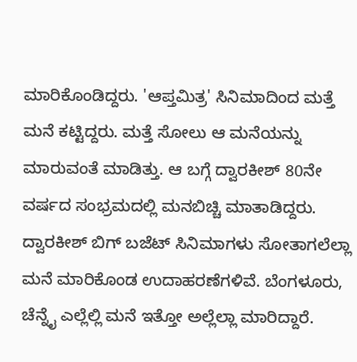ಮಾರಿಕೊಂಡಿದ್ದರು. 'ಆಪ್ತಮಿತ್ರ' ಸಿನಿಮಾದಿಂದ ಮತ್ತೆ ಮನೆ ಕಟ್ಟಿದ್ದರು. ಮತ್ತೆ ಸೋಲು ಆ ಮನೆಯನ್ನು ಮಾರುವಂತೆ ಮಾಡಿತ್ತು. ಆ ಬಗ್ಗೆ ದ್ವಾರಕೀಶ್ 80ನೇ ವರ್ಷದ ಸಂಭ್ರಮದಲ್ಲಿ ಮನಬಿಚ್ಚಿ ಮಾತಾಡಿದ್ದರು.
ದ್ವಾರಕೀಶ್ ಬಿಗ್ ಬಜೆಟ್ ಸಿನಿಮಾಗಳು ಸೋತಾಗಲೆಲ್ಲಾ ಮನೆ ಮಾರಿಕೊಂಡ ಉದಾಹರಣೆಗಳಿವೆ. ಬೆಂಗಳೂರು, ಚೆನ್ನೈ ಎಲ್ಲೆಲ್ಲಿ ಮನೆ ಇತ್ತೋ ಅಲ್ಲೆಲ್ಲಾ ಮಾರಿದ್ದಾರೆ.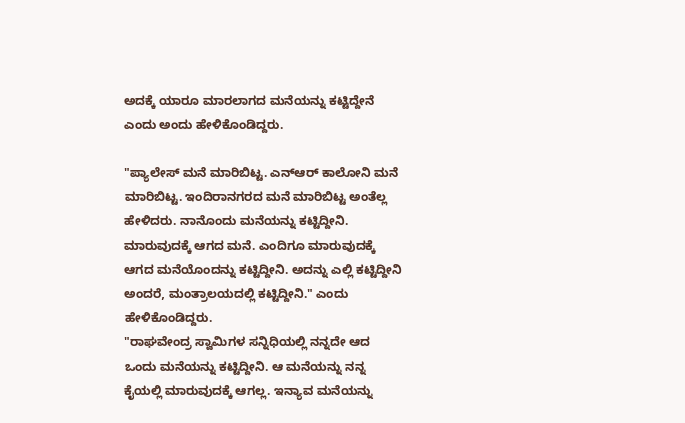ಅದಕ್ಕೆ ಯಾರೂ ಮಾರಲಾಗದ ಮನೆಯನ್ನು ಕಟ್ಟಿದ್ದೇನೆ ಎಂದು ಅಂದು ಹೇಳಿಕೊಂಡಿದ್ದರು.

"ಪ್ಯಾಲೇಸ್ ಮನೆ ಮಾರಿಬಿಟ್ಟ. ಎನ್ಆರ್ ಕಾಲೋನಿ ಮನೆ ಮಾರಿಬಿಟ್ಟ. ಇಂದಿರಾನಗರದ ಮನೆ ಮಾರಿಬಿಟ್ಟ ಅಂತೆಲ್ಲ ಹೇಳಿದರು. ನಾನೊಂದು ಮನೆಯನ್ನು ಕಟ್ಟಿದ್ದೀನಿ. ಮಾರುವುದಕ್ಕೆ ಆಗದ ಮನೆ. ಎಂದಿಗೂ ಮಾರುವುದಕ್ಕೆ ಆಗದ ಮನೆಯೊಂದನ್ನು ಕಟ್ಟಿದ್ದೀನಿ. ಅದನ್ನು ಎಲ್ಲಿ ಕಟ್ಟಿದ್ದೀನಿ ಅಂದರೆ, ಮಂತ್ರಾಲಯದಲ್ಲಿ ಕಟ್ಟಿದ್ದೀನಿ." ಎಂದು ಹೇಳಿಕೊಂಡಿದ್ದರು.
"ರಾಘವೇಂದ್ರ ಸ್ವಾಮಿಗಳ ಸನ್ನಿಧಿಯಲ್ಲಿ ನನ್ನದೇ ಆದ ಒಂದು ಮನೆಯನ್ನು ಕಟ್ಟಿದ್ದೀನಿ. ಆ ಮನೆಯನ್ನು ನನ್ನ ಕೈಯಲ್ಲಿ ಮಾರುವುದಕ್ಕೆ ಆಗಲ್ಲ. ಇನ್ಯಾವ ಮನೆಯನ್ನು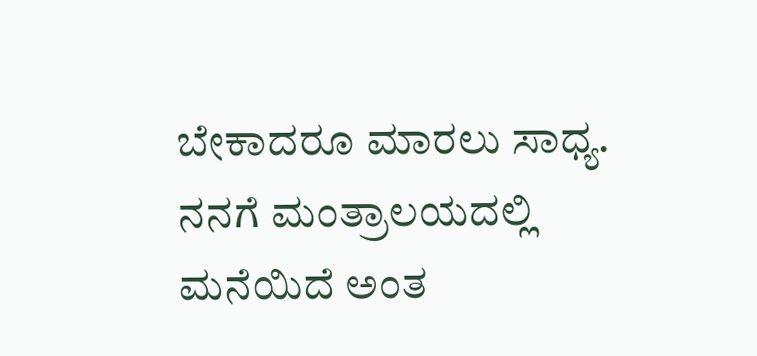ಬೇಕಾದರೂ ಮಾರಲು ಸಾಧ್ಯ. ನನಗೆ ಮಂತ್ರಾಲಯದಲ್ಲಿ ಮನೆಯಿದೆ ಅಂತ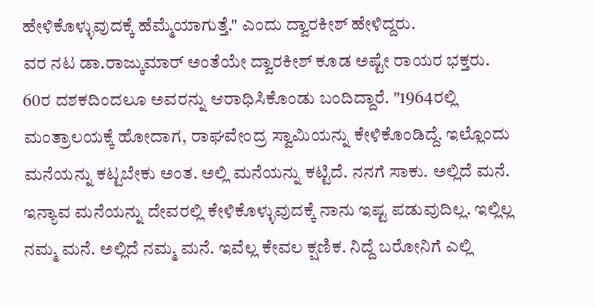ಹೇಳಿಕೊಳ್ಳುವುದಕ್ಕೆ ಹೆಮ್ಮೆಯಾಗುತ್ತೆ." ಎಂದು ದ್ವಾರಕೀಶ್ ಹೇಳಿದ್ದರು.
ವರ ನಟ ಡಾ.ರಾಜ್ಕುಮಾರ್ ಅಂತೆಯೇ ದ್ವಾರಕೀಶ್ ಕೂಡ ಅಷ್ಟೇ ರಾಯರ ಭಕ್ತರು. 60ರ ದಶಕದಿಂದಲೂ ಅವರನ್ನು ಆರಾಧಿಸಿಕೊಂಡು ಬಂದಿದ್ದಾರೆ. "1964ರಲ್ಲಿ ಮಂತ್ರಾಲಯಕ್ಕೆ ಹೋದಾಗ, ರಾಘವೇಂದ್ರ ಸ್ವಾಮಿಯನ್ನು ಕೇಳಿಕೊಂಡಿದ್ದೆ. ಇಲ್ಲೊಂದು ಮನೆಯನ್ನು ಕಟ್ಟಬೇಕು ಅಂತ. ಅಲ್ಲಿ ಮನೆಯನ್ನು ಕಟ್ಟಿದೆ. ನನಗೆ ಸಾಕು. ಅಲ್ಲಿದೆ ಮನೆ. ಇನ್ಯಾವ ಮನೆಯನ್ನು ದೇವರಲ್ಲಿ ಕೇಳಿಕೊಳ್ಳುವುದಕ್ಕೆ ನಾನು ಇಷ್ಟ ಪಡುವುದಿಲ್ಲ. ಇಲ್ಲಿಲ್ಲ ನಮ್ಮ ಮನೆ. ಅಲ್ಲಿದೆ ನಮ್ಮ ಮನೆ. ಇವೆಲ್ಲ ಕೇವಲ ಕ್ಷಣಿಕ. ನಿದ್ದೆ ಬರೋನಿಗೆ ಎಲ್ಲಿ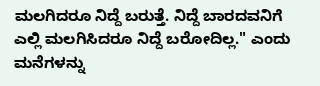ಮಲಗಿದರೂ ನಿದ್ದೆ ಬರುತ್ತೆ. ನಿದ್ದೆ ಬಾರದವನಿಗೆ ಎಲ್ಲಿ ಮಲಗಿಸಿದರೂ ನಿದ್ದೆ ಬರೋದಿಲ್ಲ." ಎಂದು ಮನೆಗಳನ್ನು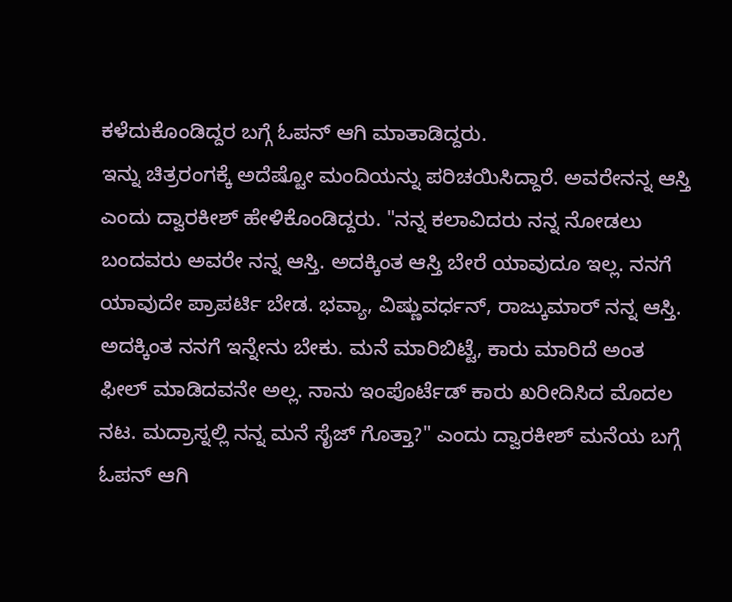ಕಳೆದುಕೊಂಡಿದ್ದರ ಬಗ್ಗೆ ಓಪನ್ ಆಗಿ ಮಾತಾಡಿದ್ದರು.
ಇನ್ನು ಚಿತ್ರರಂಗಕ್ಕೆ ಅದೆಷ್ಟೋ ಮಂದಿಯನ್ನು ಪರಿಚಯಿಸಿದ್ದಾರೆ. ಅವರೇನನ್ನ ಆಸ್ತಿ ಎಂದು ದ್ವಾರಕೀಶ್ ಹೇಳಿಕೊಂಡಿದ್ದರು. "ನನ್ನ ಕಲಾವಿದರು ನನ್ನ ನೋಡಲು ಬಂದವರು ಅವರೇ ನನ್ನ ಆಸ್ತಿ. ಅದಕ್ಕಿಂತ ಆಸ್ತಿ ಬೇರೆ ಯಾವುದೂ ಇಲ್ಲ. ನನಗೆ ಯಾವುದೇ ಪ್ರಾಪರ್ಟಿ ಬೇಡ. ಭವ್ಯಾ, ವಿಷ್ಣುವರ್ಧನ್, ರಾಜ್ಕುಮಾರ್ ನನ್ನ ಆಸ್ತಿ. ಅದಕ್ಕಿಂತ ನನಗೆ ಇನ್ನೇನು ಬೇಕು. ಮನೆ ಮಾರಿಬಿಟ್ಟೆ, ಕಾರು ಮಾರಿದೆ ಅಂತ ಫೀಲ್ ಮಾಡಿದವನೇ ಅಲ್ಲ. ನಾನು ಇಂಪೊರ್ಟೆಡ್ ಕಾರು ಖರೀದಿಸಿದ ಮೊದಲ ನಟ. ಮದ್ರಾಸ್ನಲ್ಲಿ ನನ್ನ ಮನೆ ಸೈಜ್ ಗೊತ್ತಾ?" ಎಂದು ದ್ವಾರಕೀಶ್ ಮನೆಯ ಬಗ್ಗೆ ಓಪನ್ ಆಗಿ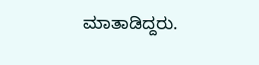ಮಾತಾಡಿದ್ದರು.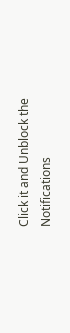Click it and Unblock the Notifications